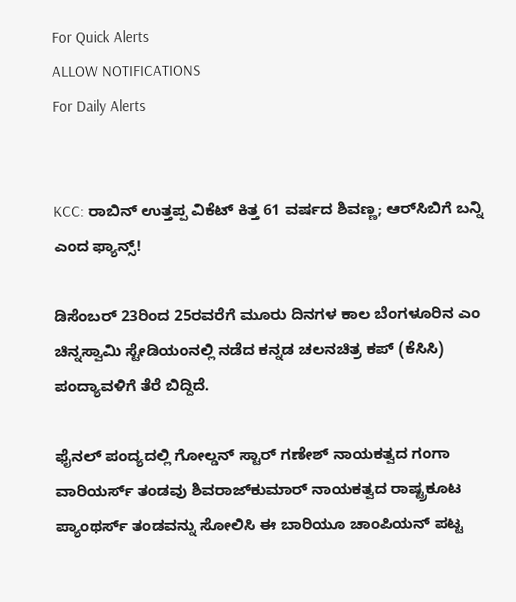For Quick Alerts
ALLOW NOTIFICATIONS
For Daily Alerts


KCC: ರಾಬಿನ್ ಉತ್ತಪ್ಪ ವಿಕೆಟ್ ಕಿತ್ತ 61 ವರ್ಷದ ಶಿವಣ್ಣ; ಆರ್‌ಸಿಬಿಗೆ ಬನ್ನಿ ಎಂದ ಫ್ಯಾನ್ಸ್!

ಡಿಸೆಂಬರ್ 23ರಿಂದ 25ರವರೆಗೆ ಮೂರು ದಿನಗಳ ಕಾಲ ಬೆಂಗಳೂರಿನ ಎಂ ಚಿನ್ನಸ್ವಾಮಿ ಸ್ಟೇಡಿಯಂನಲ್ಲಿ ನಡೆದ ಕನ್ನಡ ಚಲನಚಿತ್ರ ಕಪ್‌ (ಕೆಸಿಸಿ) ಪಂದ್ಯಾವಳಿಗೆ ತೆರೆ ಬಿದ್ದಿದೆ.

ಫೈನಲ್ ಪಂದ್ಯದಲ್ಲಿ ಗೋಲ್ಡನ್ ಸ್ಟಾರ್ ಗಣೇಶ್ ನಾಯಕತ್ವದ ಗಂಗಾ ವಾರಿಯರ್ಸ್ ತಂಡವು ಶಿವರಾಜ್‌ಕುಮಾರ್ ನಾಯಕತ್ವದ ರಾಷ್ಟ್ರಕೂಟ ಪ್ಯಾಂಥರ್ಸ್ ತಂಡವನ್ನು ಸೋಲಿಸಿ ಈ ಬಾರಿಯೂ ಚಾಂಪಿಯನ್ ಪಟ್ಟ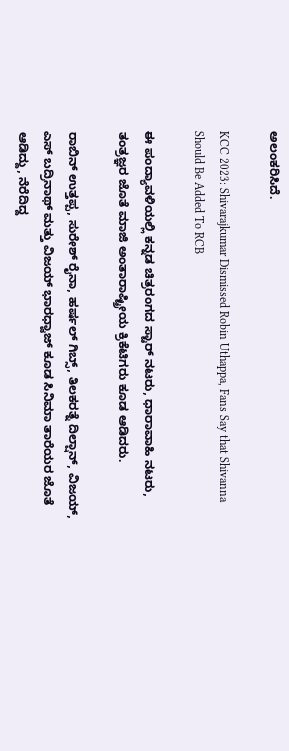ಅಲಂಕರಿಸಿದೆ.

KCC 2023: Shivarajkumar Dismissed Robin Uthappa, Fans Say that Shivanna Should Be Added To RCB

ಈ ಪಂದ್ಯಾವಳಿಯಲ್ಲಿ ಕನ್ನಡ ಚಿತ್ರರಂಗದ ಸ್ಟಾರ್ ನಟರು, ಧಾರಾವಾಹಿ ನಟರು, ತಂತ್ರಜ್ಞರ ಜೊತೆ ಮಾಜಿ ಅಂತಾರಾಷ್ಟ್ರೀಯ ಕ್ರಿಕೆಟಿಗರು ಕೂಡ ಆಡಿದರು.

ರಾಬಿನ್ ಉತ್ತಪ್ಪ, ಸುರೇಶ್ ರೈನಾ, ಹರ್ಷಲ್ ಗಿಬ್ಸ್, ತಿಲಕರತ್ನೆ ದಿಲ್ಷಾನ್, ವಿಜಯ್, ಎಸ್ ಬದ್ರಿನಾಥ್ ಮತ್ತು ವಿಜಯ್ ಭಾರಧ್ವಾಜ್ ಕೂಡ ಸಿನಿಮಾ ತಾರೆಯರ ಜೊತೆ ಆಡಿದ್ದು, ನೆರೆದಿದ್ದ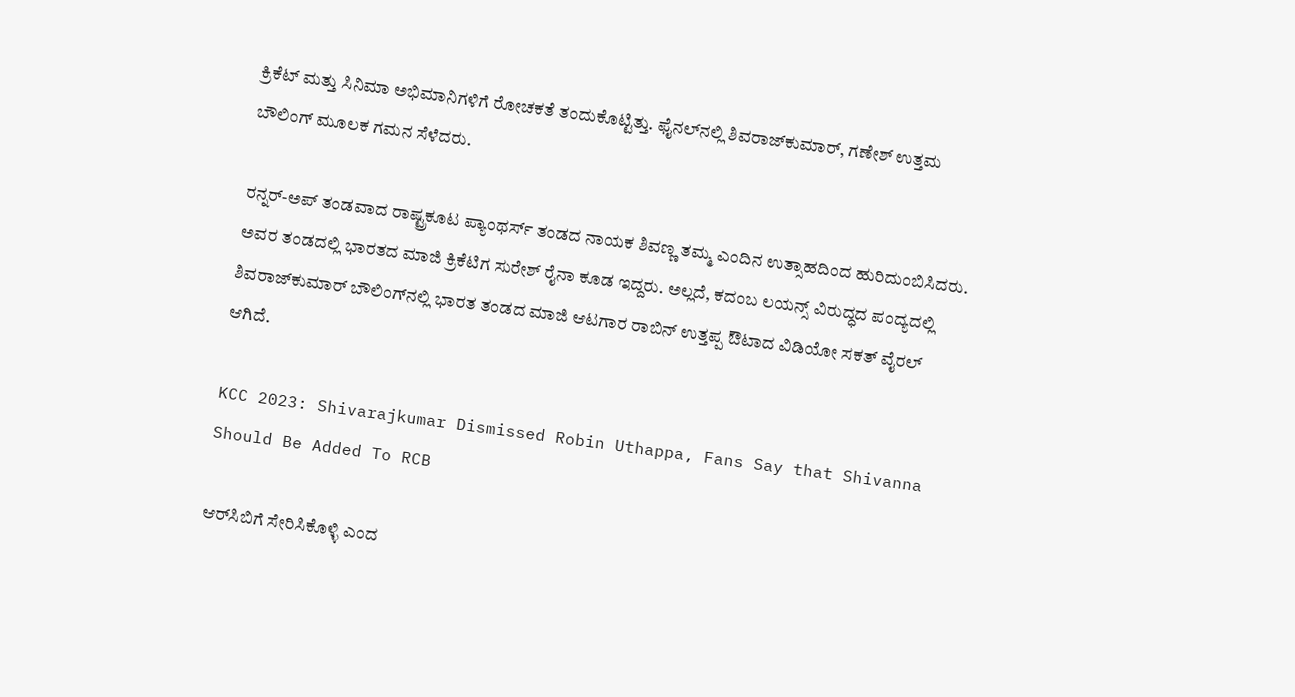ಕ್ರಿಕೆಟ್ ಮತ್ತು ಸಿನಿಮಾ ಅಭಿಮಾನಿಗಳಿಗೆ ರೋಚಕತೆ ತಂದುಕೊಟ್ಟಿತ್ತು. ಫೈನಲ್‌ನಲ್ಲಿ ಶಿವರಾಜ್‌ಕುಮಾರ್, ಗಣೇಶ್ ಉತ್ತಮ ಬೌಲಿಂಗ್ ಮೂಲಕ ಗಮನ ಸೆಳೆದರು.

ರನ್ನರ್-ಅಪ್ ತಂಡವಾದ ರಾಷ್ಟ್ರಕೂಟ ಪ್ಯಾಂಥರ್ಸ್ ತಂಡದ ನಾಯಕ ಶಿವಣ್ಣ ತಮ್ಮ ಎಂದಿನ ಉತ್ಸಾಹದಿಂದ ಹುರಿದುಂಬಿಸಿದರು. ಅವರ ತಂಡದಲ್ಲಿ ಭಾರತದ ಮಾಜಿ ಕ್ರಿಕೆಟಿಗ ಸುರೇಶ್ ರೈನಾ ಕೂಡ ಇದ್ದರು. ಅಲ್ಲದೆ, ಕದಂಬ ಲಯನ್ಸ್ ವಿರುದ್ಧದ ಪಂದ್ಯದಲ್ಲಿ ಶಿವರಾಜ್‌ಕುಮಾರ್ ಬೌಲಿಂಗ್‌ನಲ್ಲಿ ಭಾರತ ತಂಡದ ಮಾಜಿ ಆಟಗಾರ ರಾಬಿನ್ ಉತ್ತಪ್ಪ ಔಟಾದ ವಿಡಿಯೋ ಸಕತ್ ವೈರಲ್ ಆಗಿದೆ.

KCC 2023: Shivarajkumar Dismissed Robin Uthappa, Fans Say that Shivanna Should Be Added To RCB

ಆರ್‌ಸಿಬಿಗೆ ಸೇರಿಸಿಕೊಳ್ಳಿ ಎಂದ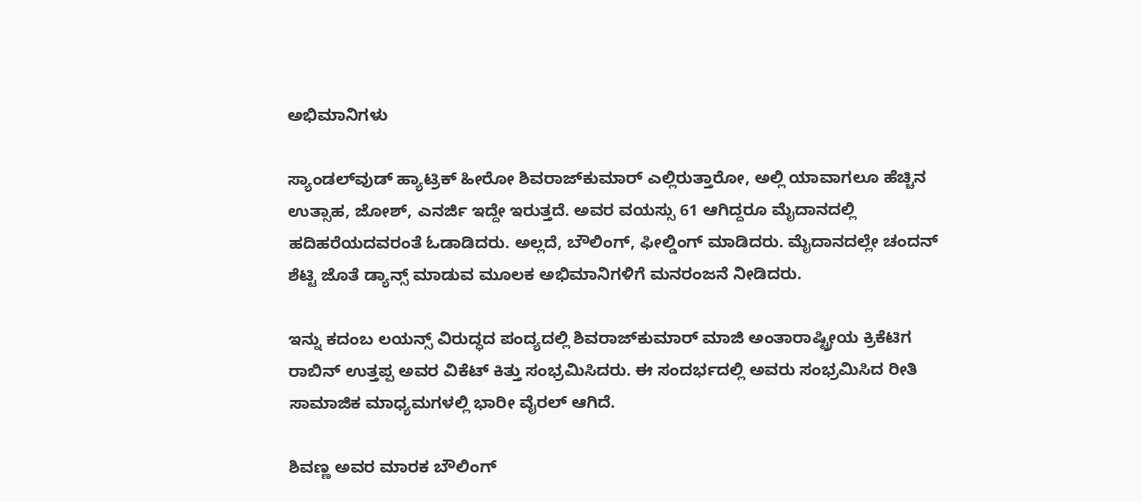ಅಭಿಮಾನಿಗಳು

ಸ್ಯಾಂಡಲ್‌ವುಡ್ ಹ್ಯಾಟ್ರಿಕ್ ಹೀರೋ ಶಿವರಾಜ್‌ಕುಮಾರ್ ಎಲ್ಲಿರುತ್ತಾರೋ, ಅಲ್ಲಿ ಯಾವಾಗಲೂ ಹೆಚ್ಚಿನ ಉತ್ಸಾಹ, ಜೋಶ್, ಎನರ್ಜಿ ಇದ್ದೇ ಇರುತ್ತದೆ. ಅವರ ವಯಸ್ಸು 61 ಆಗಿದ್ದರೂ ಮೈದಾನದಲ್ಲಿ ಹದಿಹರೆಯದವರಂತೆ ಓಡಾಡಿದರು. ಅಲ್ಲದೆ, ಬೌಲಿಂಗ್, ಫೀಲ್ಡಿಂಗ್ ಮಾಡಿದರು. ಮೈದಾನದಲ್ಲೇ ಚಂದನ್ ಶೆಟ್ಟಿ ಜೊತೆ ಡ್ಯಾನ್ಸ್ ಮಾಡುವ ಮೂಲಕ ಅಭಿಮಾನಿಗಳಿಗೆ ಮನರಂಜನೆ ನೀಡಿದರು.

ಇನ್ನು ಕದಂಬ ಲಯನ್ಸ್ ವಿರುದ್ಧದ ಪಂದ್ಯದಲ್ಲಿ ಶಿವರಾಜ್‌ಕುಮಾರ್ ಮಾಜಿ ಅಂತಾರಾಷ್ಟ್ರೀಯ ಕ್ರಿಕೆಟಿಗ ರಾಬಿನ್ ಉತ್ತಪ್ಪ ಅವರ ವಿಕೆಟ್ ಕಿತ್ತು ಸಂಭ್ರಮಿಸಿದರು. ಈ ಸಂದರ್ಭದಲ್ಲಿ ಅವರು ಸಂಭ್ರಮಿಸಿದ ರೀತಿ ಸಾಮಾಜಿಕ ಮಾಧ್ಯಮಗಳಲ್ಲಿ ಭಾರೀ ವೈರಲ್ ಆಗಿದೆ.

ಶಿವಣ್ಣ ಅವರ ಮಾರಕ ಬೌಲಿಂಗ್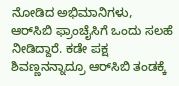ನೋಡಿದ ಅಭಿಮಾನಿಗಳು, ಆರ್‌ಸಿಬಿ ಫ್ರಾಂಚೈಸಿಗೆ ಒಂದು ಸಲಹೆ ನೀಡಿದ್ದಾರೆ. ಕಡೇ ಪಕ್ಷ ಶಿವಣ್ಣನನ್ನಾದ್ರೂ ಆರ್‌ಸಿಬಿ ತಂಡಕ್ಕೆ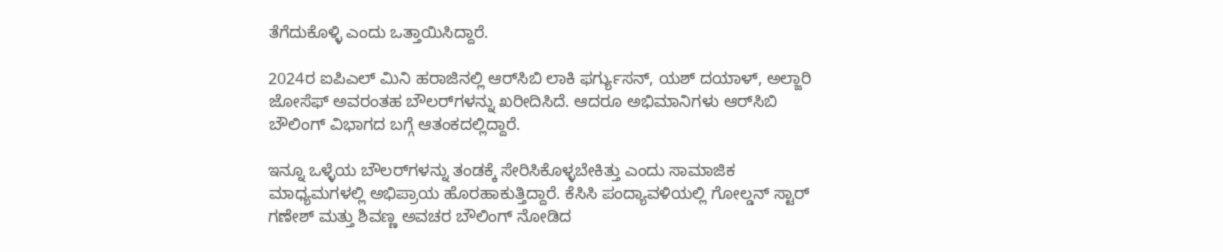ತೆಗೆದುಕೊಳ್ಳಿ ಎಂದು ಒತ್ತಾಯಿಸಿದ್ದಾರೆ.

2024ರ ಐಪಿಎಲ್ ಮಿನಿ ಹರಾಜಿನಲ್ಲಿ ಆರ್‌ಸಿಬಿ ಲಾಕಿ ಫರ್ಗ್ಯುಸನ್, ಯಶ್ ದಯಾಳ್, ಅಲ್ಜಾರಿ ಜೋಸೆಫ್‌ ಅವರಂತಹ ಬೌಲರ್‌ಗಳನ್ನು ಖರೀದಿಸಿದೆ. ಆದರೂ ಅಭಿಮಾನಿಗಳು ಆರ್‌ಸಿಬಿ ಬೌಲಿಂಗ್ ವಿಭಾಗದ ಬಗ್ಗೆ ಆತಂಕದಲ್ಲಿದ್ದಾರೆ.

ಇನ್ನೂ ಒಳ್ಳೆಯ ಬೌಲರ್‌ಗಳನ್ನು ತಂಡಕ್ಕೆ ಸೇರಿಸಿಕೊಳ್ಳಬೇಕಿತ್ತು ಎಂದು ಸಾಮಾಜಿಕ ಮಾಧ್ಯಮಗಳಲ್ಲಿ ಅಭಿಪ್ರಾಯ ಹೊರಹಾಕುತ್ತಿದ್ದಾರೆ. ಕೆಸಿಸಿ ಪಂದ್ಯಾವಳಿಯಲ್ಲಿ ಗೋಲ್ಡನ್ ಸ್ಟಾರ್ ಗಣೇಶ್ ಮತ್ತು ಶಿವಣ್ಣ ಅವಚರ ಬೌಲಿಂಗ್ ನೋಡಿದ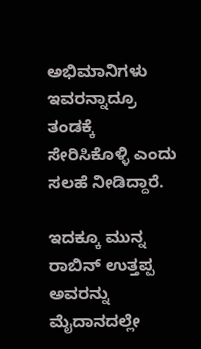ಅಭಿಮಾನಿಗಳು ಇವರನ್ನಾದ್ರೂ ತಂಡಕ್ಕೆ ಸೇರಿಸಿಕೊಳ್ಳಿ ಎಂದು ಸಲಹೆ ನೀಡಿದ್ದಾರೆ.

ಇದಕ್ಕೂ ಮುನ್ನ ರಾಬಿನ್ ಉತ್ತಪ್ಪ ಅವರನ್ನು ಮೈದಾನದಲ್ಲೇ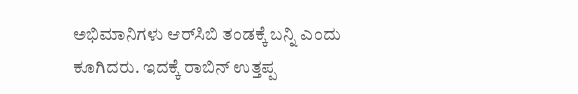ಅಭಿಮಾನಿಗಳು ಆರ್‌ಸಿಬಿ ತಂಡಕ್ಕೆ ಬನ್ನಿ ಎಂದು ಕೂಗಿದರು. ಇದಕ್ಕೆ ರಾಬಿನ್ ಉತ್ತಪ್ಪ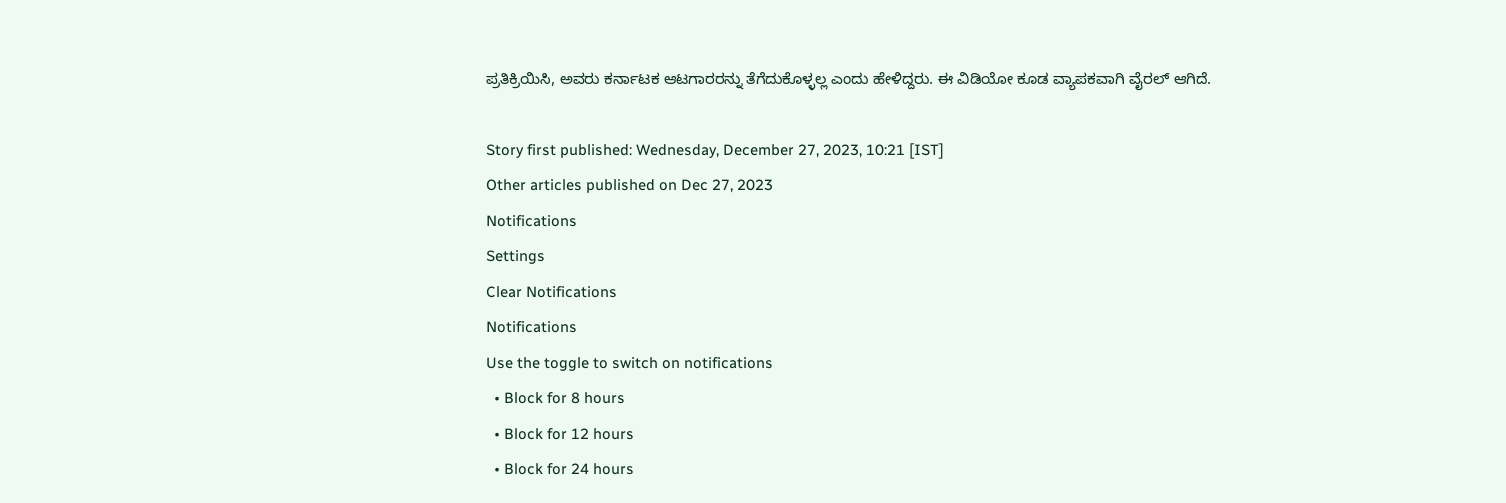ಪ್ರತಿಕ್ರಿಯಿಸಿ, ಅವರು ಕರ್ನಾಟಕ ಆಟಗಾರರನ್ನು ತೆಗೆದುಕೊಳ್ಳಲ್ಲ ಎಂದು ಹೇಳಿದ್ದರು. ಈ ವಿಡಿಯೋ ಕೂಡ ವ್ಯಾಪಕವಾಗಿ ವೈರಲ್ ಆಗಿದೆ.

Story first published: Wednesday, December 27, 2023, 10:21 [IST]
Other articles published on Dec 27, 2023
Notifications
Settings
Clear Notifications
Notifications
Use the toggle to switch on notifications
  • Block for 8 hours
  • Block for 12 hours
  • Block for 24 hours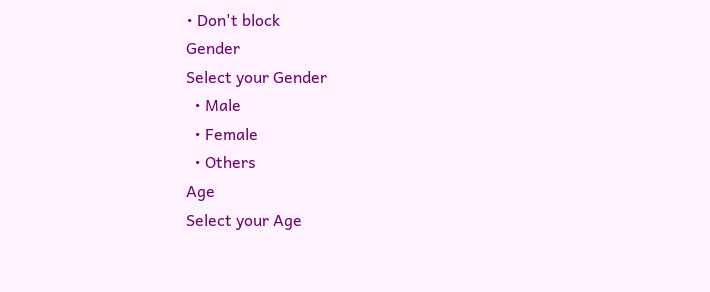• Don't block
Gender
Select your Gender
  • Male
  • Female
  • Others
Age
Select your Age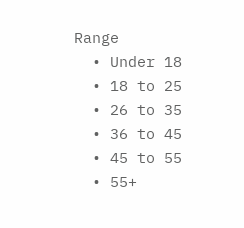Range
  • Under 18
  • 18 to 25
  • 26 to 35
  • 36 to 45
  • 45 to 55
  • 55+